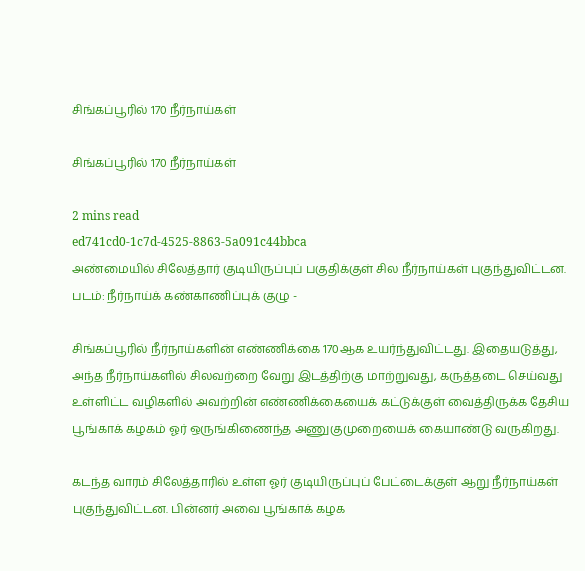சிங்கப்பூரில் 170 நீர்நாய்கள்

சிங்கப்பூரில் 170 நீர்நாய்கள்

2 mins read
ed741cd0-1c7d-4525-8863-5a091c44bbca
அண்மையில் சிலேத்தார் குடியிருப்புப் பகுதிக்குள் சில நீர்நாய்கள் புகுந்துவிட்டன. படம்: நீர்நாய்க் கண்காணிப்புக் குழு -

சிங்கப்பூரில் நீர்நாய்களின் எண்ணிக்கை 170ஆக உயர்ந்துவிட்டது. இதையடுத்து, அந்த நீர்நாய்களில் சிலவற்றை வேறு இடத்திற்கு மாற்றுவது, கருத்தடை செய்வது உள்ளிட்ட வழிகளில் அவற்றின் எண்ணிக்கையைக் கட்டுக்குள் வைத்திருக்க தேசிய பூங்காக் கழகம் ஓர் ஒருங்கிணைந்த அணுகுமுறையைக் கையாண்டு வருகிறது.

கடந்த வாரம் சிலேத்தாரில் உள்ள ஓர் குடியிருப்புப் பேட்டைக்குள் ஆறு நீர்நாய்கள் புகுந்துவிட்டன. பின்னர் அவை பூங்காக் கழக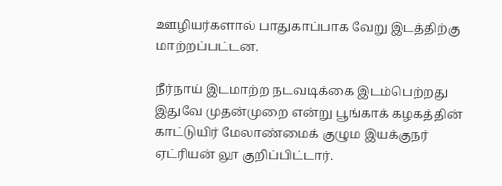ஊழியர்களால் பாதுகாப்பாக வேறு இடத்திற்கு மாற்றப்பட்டன.

நீர்நாய் இடமாற்ற நடவடிக்கை இடம்பெற்றது இதுவே முதன்முறை என்று பூங்காக் கழகத்தின் காட்டுயிர் மேலாண்மைக் குழும இயக்குநர் ஏட்ரியன் லூ குறிப்பிட்டார்.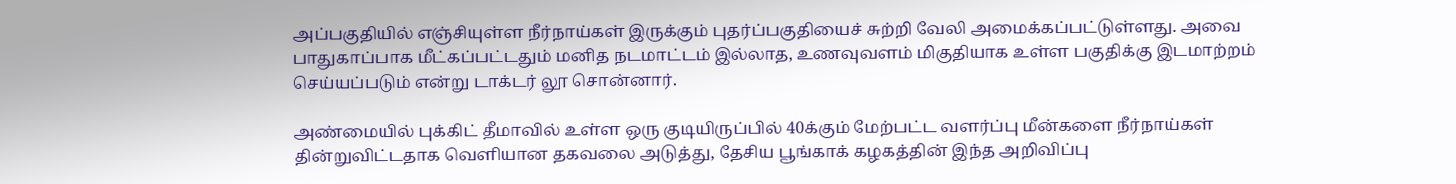அப்பகுதியில் எஞ்சியுள்ள நீர்நாய்கள் இருக்கும் புதர்ப்பகுதியைச் சுற்றி வேலி அமைக்கப்பட்டுள்ளது. அவை பாதுகாப்பாக மீட்கப்பட்டதும் மனித நடமாட்டம் இல்லாத, உணவுவளம் மிகுதியாக உள்ள பகுதிக்கு இடமாற்றம் செய்யப்படும் என்று டாக்டர் லூ சொன்னார்.

அண்மையில் புக்கிட் தீமாவில் உள்ள ஒரு குடியிருப்பில் 40க்கும் மேற்பட்ட வளர்ப்பு மீன்களை நீர்நாய்கள் தின்றுவிட்டதாக வெளியான தகவலை அடுத்து, தேசிய பூங்காக் கழகத்தின் இந்த அறிவிப்பு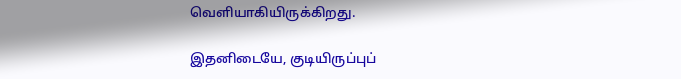வெளியாகியிருக்கிறது.

இதனிடையே, குடியிருப்புப்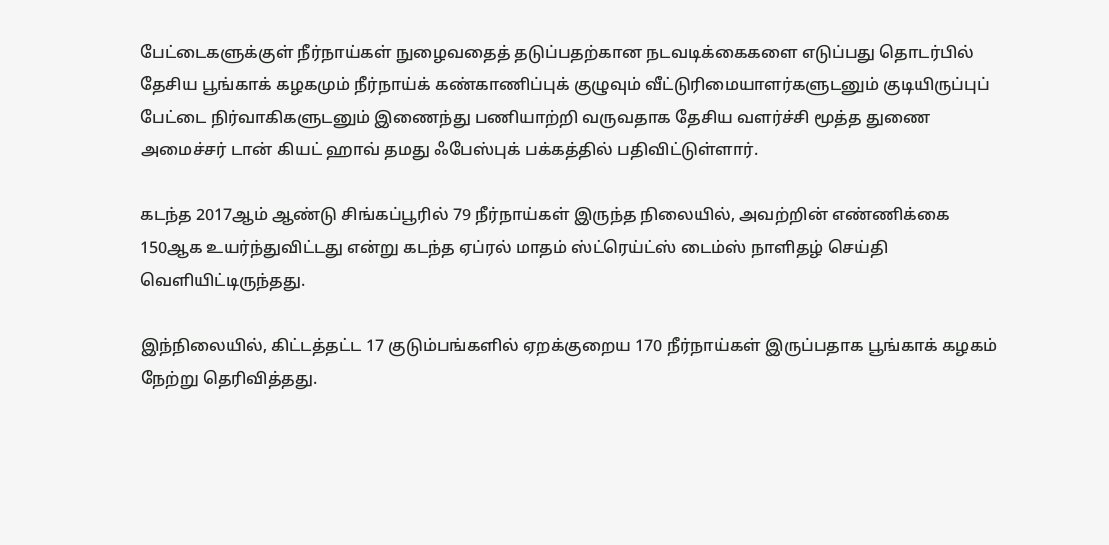பேட்டைகளுக்குள் நீர்நாய்கள் நுழைவதைத் தடுப்பதற்கான நடவடிக்கைகளை எடுப்பது தொடர்பில் தேசிய பூங்காக் கழகமும் நீர்நாய்க் கண்காணிப்புக் குழுவும் வீட்டுரிமையாளர்களுடனும் குடியிருப்புப் பேட்டை நிர்வாகிகளுடனும் இணைந்து பணியாற்றி வருவதாக தேசிய வளர்ச்சி மூத்த துணை அமைச்சர் டான் கியட் ஹாவ் தமது ஃபேஸ்புக் பக்கத்தில் பதிவிட்டுள்ளார்.

கடந்த 2017ஆம் ஆண்டு சிங்கப்பூரில் 79 நீர்நாய்கள் இருந்த நிலையில், அவற்றின் எண்ணிக்கை 150ஆக உயர்ந்துவிட்டது என்று கடந்த ஏப்ரல் மாதம் ஸ்ட்ரெய்ட்ஸ் டைம்ஸ் நாளிதழ் செய்தி வெளியிட்டிருந்தது.

இந்நிலையில், கிட்டத்தட்ட 17 குடும்பங்களில் ஏறக்குறைய 170 நீர்நாய்கள் இருப்பதாக பூங்காக் கழகம் நேற்று தெரிவித்தது.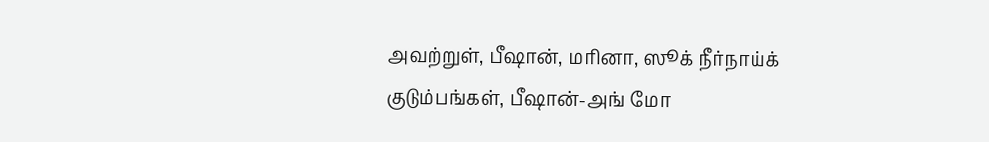அவற்றுள், பீஷான், மரினா, ஸூக் நீர்நாய்க் குடும்பங்கள், பீஷான்-அங் மோ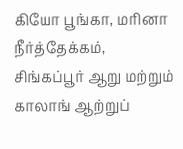கியோ பூங்கா, மரினா நீர்த்தேக்கம், சிங்கப்பூர் ஆறு மற்றும் காலாங் ஆற்றுப்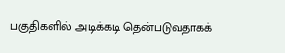பகுதிகளில் அடிக்கடி தென்படுவதாகக்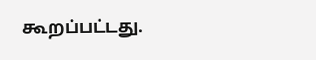கூறப்பட்டது.